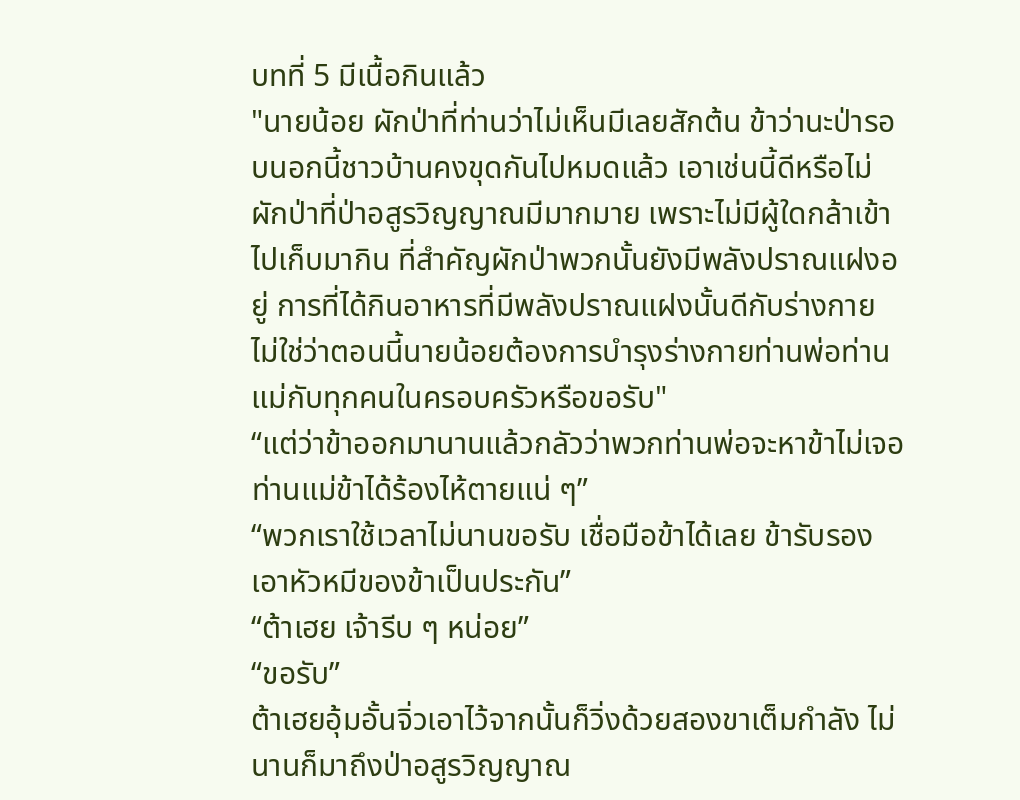บทที่ 5 มีเนื้อกินแล้ว
"นายน้อย ผักป่าที่ท่านว่าไม่เห็นมีเลยสักต้น ข้าว่านะป่ารอบนอกนี้ชาวบ้านคงขุดกันไปหมดแล้ว เอาเช่นนี้ดีหรือไม่ ผักป่าที่ป่าอสูรวิญญาณมีมากมาย เพราะไม่มีผู้ใดกล้าเข้าไปเก็บมากิน ที่สำคัญผักป่าพวกนั้นยังมีพลังปราณแฝงอยู่ การที่ได้กินอาหารที่มีพลังปราณแฝงนั้นดีกับร่างกาย ไม่ใช่ว่าตอนนี้นายน้อยต้องการบำรุงร่างกายท่านพ่อท่านแม่กับทุกคนในครอบครัวหรือขอรับ"
“แต่ว่าข้าออกมานานแล้วกลัวว่าพวกท่านพ่อจะหาข้าไม่เจอ ท่านแม่ข้าได้ร้องไห้ตายแน่ ๆ”
“พวกเราใช้เวลาไม่นานขอรับ เชื่อมือข้าได้เลย ข้ารับรองเอาหัวหมีของข้าเป็นประกัน”
“ต้าเฮย เจ้ารีบ ๆ หน่อย”
“ขอรับ”
ต้าเฮยอุ้มอั้นจิ่วเอาไว้จากนั้นก็วิ่งด้วยสองขาเต็มกำลัง ไม่นานก็มาถึงป่าอสูรวิญญาณ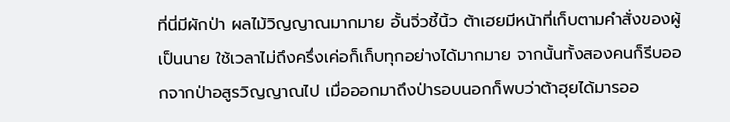ที่นี่มีผักป่า ผลไม้วิญญาณมากมาย อั้นจิ่วชี้นิ้ว ต้าเฮยมีหน้าที่เก็บตามคำสั่งของผู้เป็นนาย ใช้เวลาไม่ถึงครึ่งเค่อก็เก็บทุกอย่างได้มากมาย จากนั้นทั้งสองคนก็รีบออกจากป่าอสูรวิญญาณไป เมื่อออกมาถึงป่ารอบนอกก็พบว่าต้าฮุยได้มารออ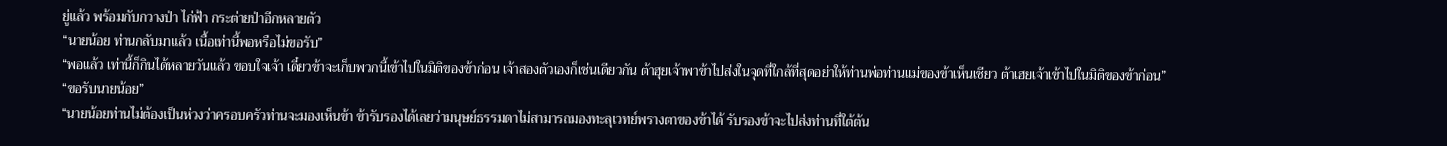ยู่แล้ว พร้อมกับกวางป่า ไก่ฟ้า กระต่ายป่าอีกหลายตัว
“นายน้อย ท่านกลับมาแล้ว เนื้อเท่านี้พอหรือไม่ขอรับ”
“พอแล้ว เท่านี้ก็กินได้หลายวันแล้ว ขอบใจเจ้า เดี๋ยวข้าจะเก็บพวกนี้เข้าไปในมิติของข้าก่อน เจ้าสองตัวเองก็เช่นเดียวกัน ต้าฮุยเจ้าพาข้าไปส่งในจุดที่ใกล้ที่สุดอย่าให้ท่านพ่อท่านแม่ของข้าเห็นเชียว ต้าเฮยเจ้าเข้าไปในมิติของข้าก่อน”
“ขอรับนายน้อย”
“นายน้อยท่านไม่ต้องเป็นห่วงว่าครอบครัวท่านจะมองเห็นข้า ข้ารับรองได้เลยว่ามนุษย์ธรรมดาไม่สามารถมองทะลุเวทย์พรางตาของข้าได้ รับรองข้าจะไปส่งท่านที่ใต้ต้น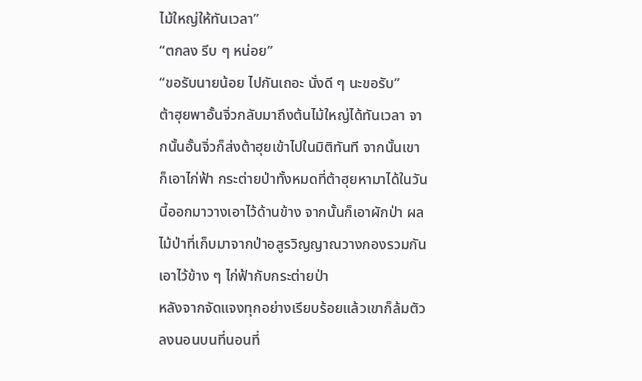ไม้ใหญ่ให้ทันเวลา”
“ตกลง รีบ ๆ หน่อย”
“ขอรับนายน้อย ไปกันเถอะ นั่งดี ๆ นะขอรับ”
ต้าฮุยพาอั้นจิ่วกลับมาถึงต้นไม้ใหญ่ได้ทันเวลา จากนั้นอั้นจิ่วก็ส่งต้าฮุยเข้าไปในมิติทันที จากนั้นเขาก็เอาไก่ฟ้า กระต่ายป่าทั้งหมดที่ต้าฮุยหามาได้ในวันนี้ออกมาวางเอาไว้ด้านข้าง จากนั้นก็เอาผักป่า ผลไม้ป่าที่เก็บมาจากป่าอสูรวิญญาณวางกองรวมกันเอาไว้ข้าง ๆ ไก่ฟ้ากับกระต่ายป่า
หลังจากจัดแจงทุกอย่างเรียบร้อยแล้วเขาก็ล้มตัวลงนอนบนที่นอนที่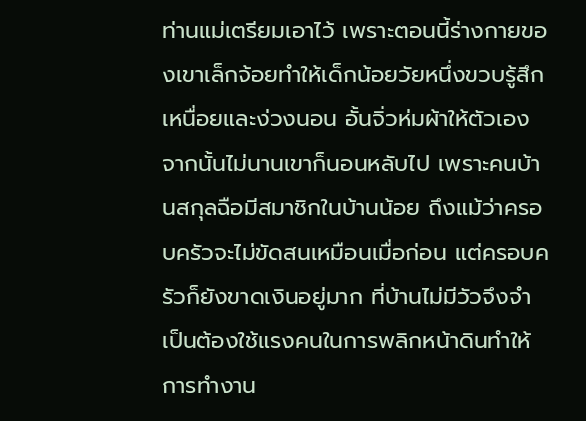ท่านแม่เตรียมเอาไว้ เพราะตอนนี้ร่างกายของเขาเล็กจ้อยทำให้เด็กน้อยวัยหนึ่งขวบรู้สึกเหนื่อยและง่วงนอน อั้นจิ่วห่มผ้าให้ตัวเองจากนั้นไม่นานเขาก็นอนหลับไป เพราะคนบ้านสกุลฉือมีสมาชิกในบ้านน้อย ถึงแม้ว่าครอบครัวจะไม่ขัดสนเหมือนเมื่อก่อน แต่ครอบครัวก็ยังขาดเงินอยู่มาก ที่บ้านไม่มีวัวจึงจำเป็นต้องใช้แรงคนในการพลิกหน้าดินทำให้การทำงาน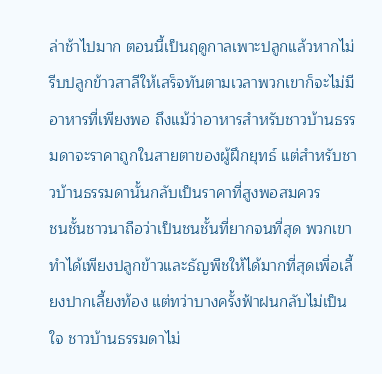ล่าช้าไปมาก ตอนนี้เป็นฤดูกาลเพาะปลูกแล้วหากไม่รีบปลูกข้าวสาลีให้เสร็จทันตามเวลาพวกเขาก็จะไม่มีอาหารที่เพียงพอ ถึงแม้ว่าอาหารสำหรับชาวบ้านธรรมดาจะราคาถูกในสายตาของผู้ฝึกยุทธ์ แต่สำหรับชาวบ้านธรรมดานั้นกลับเป็นราคาที่สูงพอสมควร
ชนชั้นชาวนาถือว่าเป็นชนชั้นที่ยากจนที่สุด พวกเขาทำได้เพียงปลูกข้าวและธัญพืชให้ได้มากที่สุดเพื่อเลี้ยงปากเลี้ยงท้อง แต่ทว่าบางครั้งฟ้าฝนกลับไม่เป็นใจ ชาวบ้านธรรมดาไม่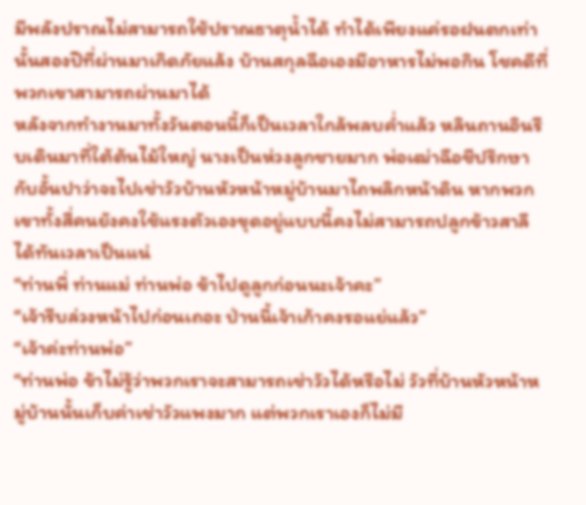มีพลังปราณไม่สามารถใช้ปราณธาตุน้ำได้ ทำได้เพียงแค่รอฝนตกเท่านั้นสองปีที่ผ่านมาเกิดภัยแล้ง บ้านสกุลฉือเองมีอาหารไม่พอกิน โชคดีที่พวกเขาสามารถผ่านมาได้
หลังจากทำงานมาทั้งวันตอนนี้ก็เป็นเวลาใกล้พลบค่ำแล้ว หลินถานอินรีบเดินมาที่ใต้ต้นไม้ใหญ่ นางเป็นห่วงลูกชายมาก พ่อเฒ่าฉือชีปรึกษากับอั้นปาว่าจะไปเช่าวัวบ้านหัวหน้าหมู่บ้านมาไถพลิกหน้าดิน หากพวกเขาทั้งสี่คนยังคงใช้แรงตัวเองขุดอยู่แบบนี้คงไม่สามารถปลูกข้าวสาลีได้ทันเวลาเป็นแน่
“ท่านพี่ ท่านแม่ ท่านพ่อ ข้าไปดูลูกก่อนนะเจ้าคะ”
“เจ้ารีบล่วงหน้าไปก่อนเถอะ ป่านนี้เจ้าเก้าคงรอแย่แล้ว”
“เจ้าค่ะท่านพ่อ”
“ท่านพ่อ ข้าไม่รู้ว่าพวกเราจะสามารถเช่าวัวได้หรือไม่ วัวที่บ้านหัวหน้าหมู่บ้านนั้นเก็บค่าเช่าวัวแพงมาก แต่พวกเราเองก็ไม่มี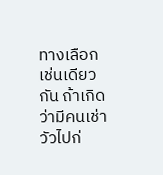ทางเลือกเช่นเดียวกัน ถ้าเกิดว่ามีคนเช่าวัวไปก่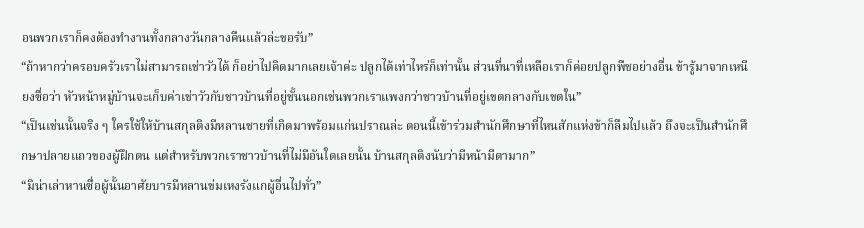อนพวกเราก็คงต้องทำงานทั้งกลางวันกลางคืนแล้วล่ะขอรับ”
“ถ้าหากว่าครอบครัวเราไม่สามารถเช่าวัวได้ ก็อย่าไปคิดมากเลยเจ้าค่ะ ปลูกได้เท่าไหร่ก็เท่านั้น ส่วนที่นาที่เหลือเราก็ค่อยปลูกพืชอย่างอื่น ข้ารู้มาจากเหนียงซื่อว่า หัวหน้าหมู่บ้านจะเก็บค่าเช่าวัวกับชาวบ้านที่อยู่ชั้นนอกเช่นพวกเราแพงกว่าชาวบ้านที่อยู่เขตกลางกับเขตใน”
“เป็นเช่นนั้นจริง ๆ ใครใช้ให้บ้านสกุลติงมีหลานชายที่เกิดมาพร้อมแก่นปราณล่ะ ตอนนี้เข้าร่วมสำนักศึกษาที่ไหนสักแห่งข้าก็ลืมไปแล้ว ถึงจะเป็นสำนักศึกษาปลายแถวของผู้ฝึกตน แต่สำหรับพวกเราชาวบ้านที่ไม่มีอันใดเลยนั้น บ้านสกุลติงนับว่ามีหน้ามีตามาก”
“มิน่าเล่าหานซื่อผู้นั้นอาศัยบารมีหลานข่มเหงรังแกผู้อื่นไปทั่ว”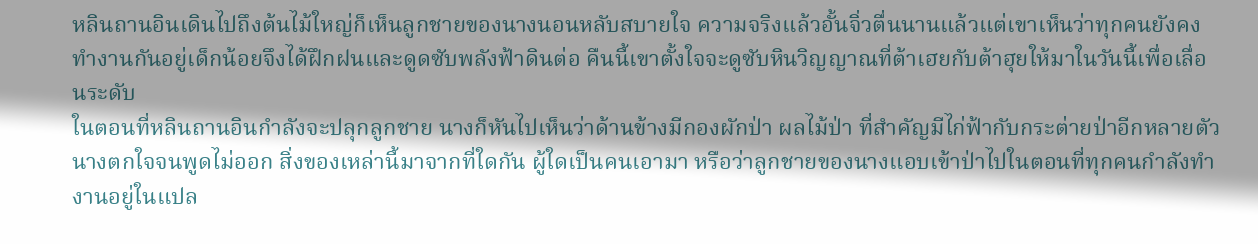หลินถานอินเดินไปถึงต้นไม้ใหญ่ก็เห็นลูกชายของนางนอนหลับสบายใจ ความจริงแล้วอั้นจิ่วตื่นนานแล้วแต่เขาเห็นว่าทุกคนยังคงทำงานกันอยู่เด็กน้อยจึงได้ฝึกฝนและดูดซับพลังฟ้าดินต่อ คืนนี้เขาตั้งใจจะดูซับหินวิญญาณที่ต้าเฮยกับต้าฮุยให้มาในวันนี้เพื่อเลื่อนระดับ
ในตอนที่หลินถานอินกำลังจะปลุกลูกชาย นางก็หันไปเห็นว่าด้านข้างมีกองผักป่า ผลไม้ป่า ที่สำคัญมีไก่ฟ้ากับกระต่ายป่าอีกหลายตัว นางตกใจจนพูดไม่ออก สิ่งของเหล่านี้มาจากที่ใดกัน ผู้ใดเป็นคนเอามา หรือว่าลูกชายของนางแอบเข้าป่าไปในตอนที่ทุกคนกำลังทำงานอยู่ในแปล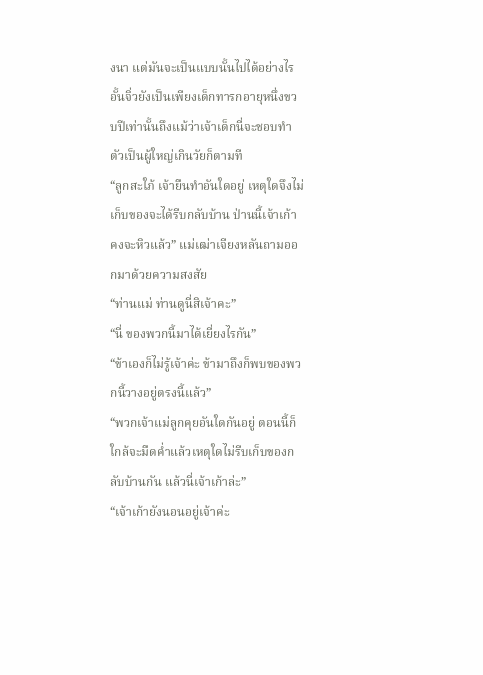งนา แต่มันจะเป็นแบบนั้นไปได้อย่างไร อั้นจิ่วยังเป็นเพียงเด็กทารกอายุหนึ่งขวบปีเท่านั้นถึงแม้ว่าเจ้าเด็กนี่จะชอบทำตัวเป็นผู้ใหญ่เกินวัยก็ตามที
“ลูกสะใภ้ เจ้ายืนทำอันใดอยู่ เหตุใดจึงไม่เก็บของจะได้รีบกลับบ้าน ป่านนี้เจ้าเก้าคงจะหิวแล้ว” แม่เฒ่าเจียงหลันถามออกมาด้วยความสงสัย
“ท่านแม่ ท่านดูนี่สิเจ้าคะ”
“นี่ ของพวกนี้มาได้เยี่ยงไรกัน”
“ข้าเองก็ไม่รู้เจ้าค่ะ ข้ามาถึงก็พบของพวกนี้วางอยู่ตรงนี้แล้ว”
“พวกเจ้าแม่ลูกคุยอันใดกันอยู่ ตอนนี้ก็ใกล้จะมืดค่ำแล้วเหตุใดไม่รีบเก็บของกลับบ้านกัน แล้วนี่เจ้าเก้าล่ะ”
“เจ้าเก้ายังนอนอยู่เจ้าค่ะ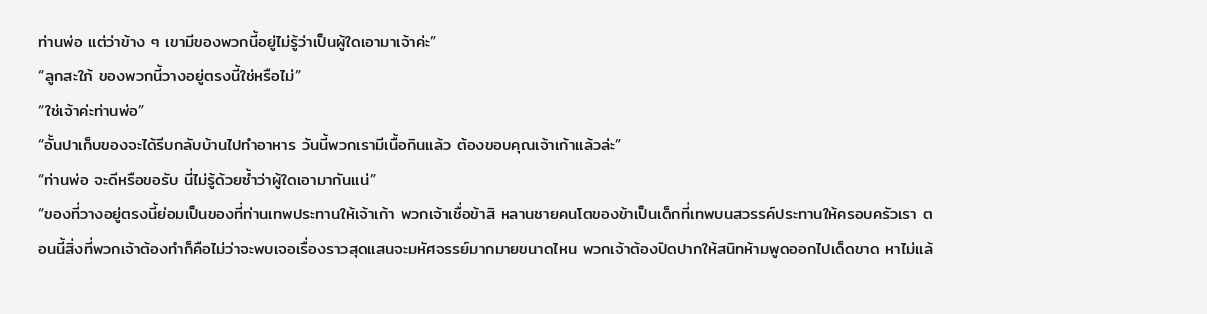ท่านพ่อ แต่ว่าข้าง ๆ เขามีของพวกนี้อยู่ไม่รู้ว่าเป็นผู้ใดเอามาเจ้าค่ะ”
“ลูกสะใภ้ ของพวกนี้วางอยู่ตรงนี้ใช่หรือไม่”
“ใช่เจ้าค่ะท่านพ่อ”
“อั้นปาเก็บของจะได้รีบกลับบ้านไปทำอาหาร วันนี้พวกเรามีเนื้อกินแล้ว ต้องขอบคุณเจ้าเก้าแล้วล่ะ”
“ท่านพ่อ จะดีหรือขอรับ นี่ไม่รู้ด้วยซ้ำว่าผู้ใดเอามากันแน่”
“ของที่วางอยู่ตรงนี้ย่อมเป็นของที่ท่านเทพประทานให้เจ้าเก้า พวกเจ้าเชื่อข้าสิ หลานชายคนโตของข้าเป็นเด็กที่เทพบนสวรรค์ประทานให้ครอบครัวเรา ตอนนี้สิ่งที่พวกเจ้าต้องทำก็คือไม่ว่าจะพบเจอเรื่องราวสุดแสนจะมหัศจรรย์มากมายขนาดไหน พวกเจ้าต้องปิดปากให้สนิทห้ามพูดออกไปเด็ดขาด หาไม่แล้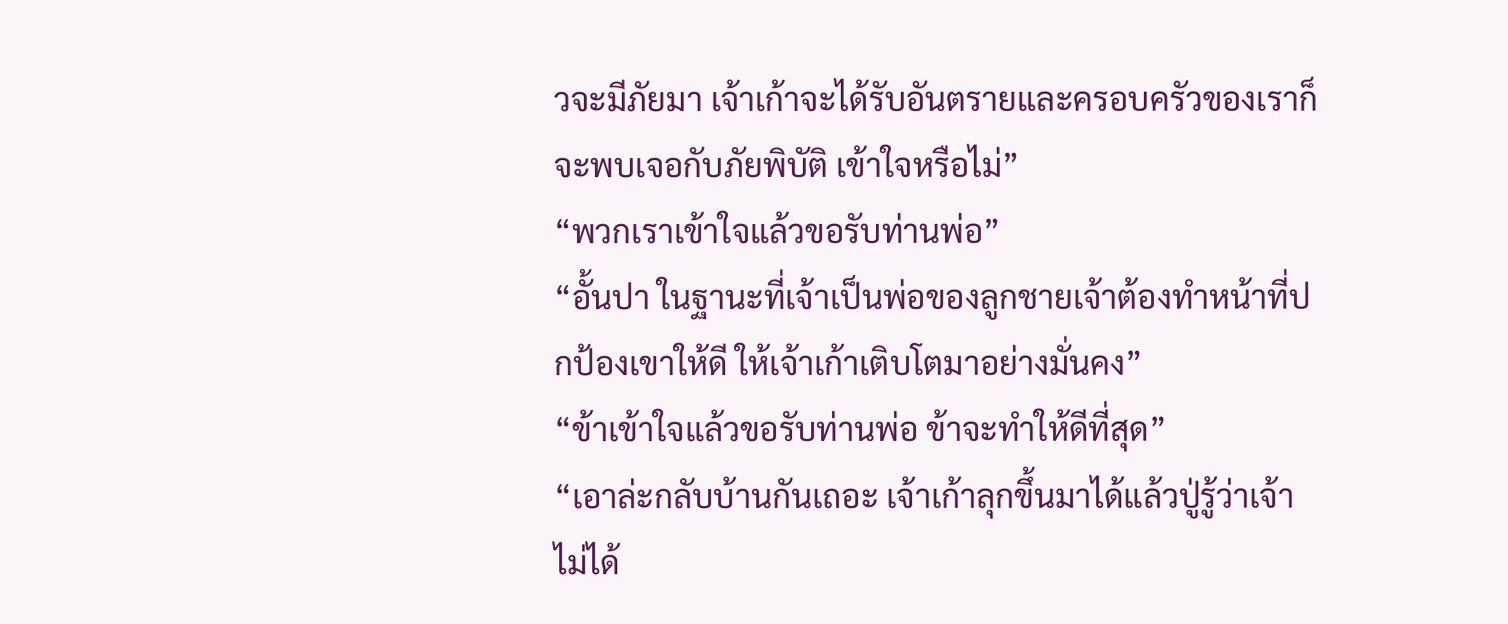วจะมีภัยมา เจ้าเก้าจะได้รับอันตรายและครอบครัวของเราก็จะพบเจอกับภัยพิบัติ เข้าใจหรือไม่”
“พวกเราเข้าใจแล้วขอรับท่านพ่อ”
“อั้นปา ในฐานะที่เจ้าเป็นพ่อของลูกชายเจ้าต้องทำหน้าที่ปกป้องเขาให้ดี ให้เจ้าเก้าเติบโตมาอย่างมั่นคง”
“ข้าเข้าใจแล้วขอรับท่านพ่อ ข้าจะทำให้ดีที่สุด”
“เอาล่ะกลับบ้านกันเถอะ เจ้าเก้าลุกขึ้นมาได้แล้วปู่รู้ว่าเจ้าไม่ได้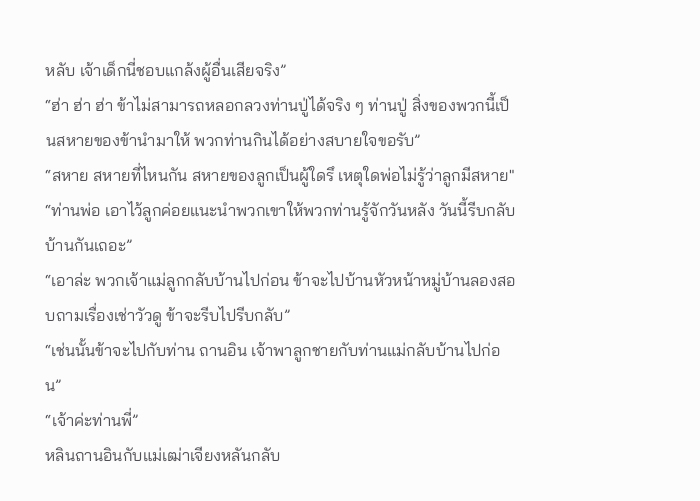หลับ เจ้าเด็กนี่ชอบแกล้งผู้อื่นเสียจริง”
“ฮ่า ฮ่า ฮ่า ข้าไม่สามารถหลอกลวงท่านปู่ได้จริง ๆ ท่านปู่ สิ่งของพวกนี้เป็นสหายของข้านำมาให้ พวกท่านกินได้อย่างสบายใจขอรับ”
“สหาย สหายที่ไหนกัน สหายของลูกเป็นผู้ใดรึ เหตุใดพ่อไม่รู้ว่าลูกมีสหาย"
“ท่านพ่อ เอาไว้ลูกค่อยแนะนำพวกเขาให้พวกท่านรู้จักวันหลัง วันนี้รีบกลับบ้านกันเถอะ”
“เอาล่ะ พวกเจ้าแม่ลูกกลับบ้านไปก่อน ข้าจะไปบ้านหัวหน้าหมู่บ้านลองสอบถามเรื่องเช่าวัวดู ข้าจะรีบไปรีบกลับ”
“เช่นนั้นข้าจะไปกับท่าน ถานอิน เจ้าพาลูกชายกับท่านแม่กลับบ้านไปก่อน”
“เจ้าค่ะท่านพี่”
หลินถานอินกับแม่เฒ่าเจียงหลันกลับ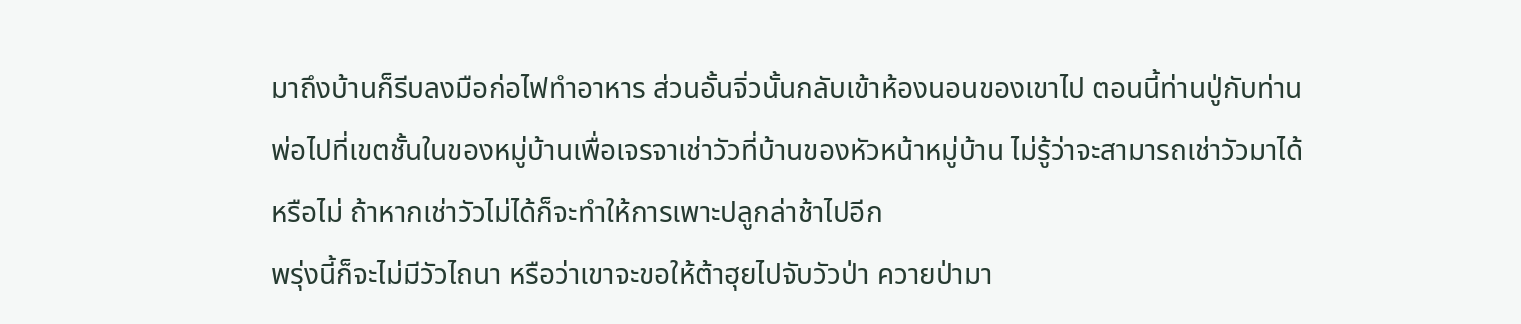มาถึงบ้านก็รีบลงมือก่อไฟทำอาหาร ส่วนอั้นจิ่วนั้นกลับเข้าห้องนอนของเขาไป ตอนนี้ท่านปู่กับท่านพ่อไปที่เขตชั้นในของหมู่บ้านเพื่อเจรจาเช่าวัวที่บ้านของหัวหน้าหมู่บ้าน ไม่รู้ว่าจะสามารถเช่าวัวมาได้หรือไม่ ถ้าหากเช่าวัวไม่ได้ก็จะทำให้การเพาะปลูกล่าช้าไปอีก
พรุ่งนี้ก็จะไม่มีวัวไถนา หรือว่าเขาจะขอให้ต้าฮุยไปจับวัวป่า ควายป่ามา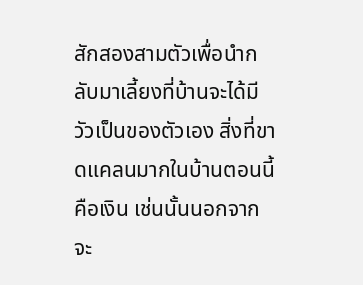สักสองสามตัวเพื่อนำกลับมาเลี้ยงที่บ้านจะได้มีวัวเป็นของตัวเอง สิ่งที่ขาดแคลนมากในบ้านตอนนี้คือเงิน เช่นนั้นนอกจากจะ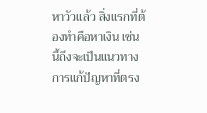หาวัวแล้ว สิ่งแรกที่ต้องทำคือหาเงิน เช่นนี้ถึงจะเป็นแนวทางการแก้ปัญหาที่ตรง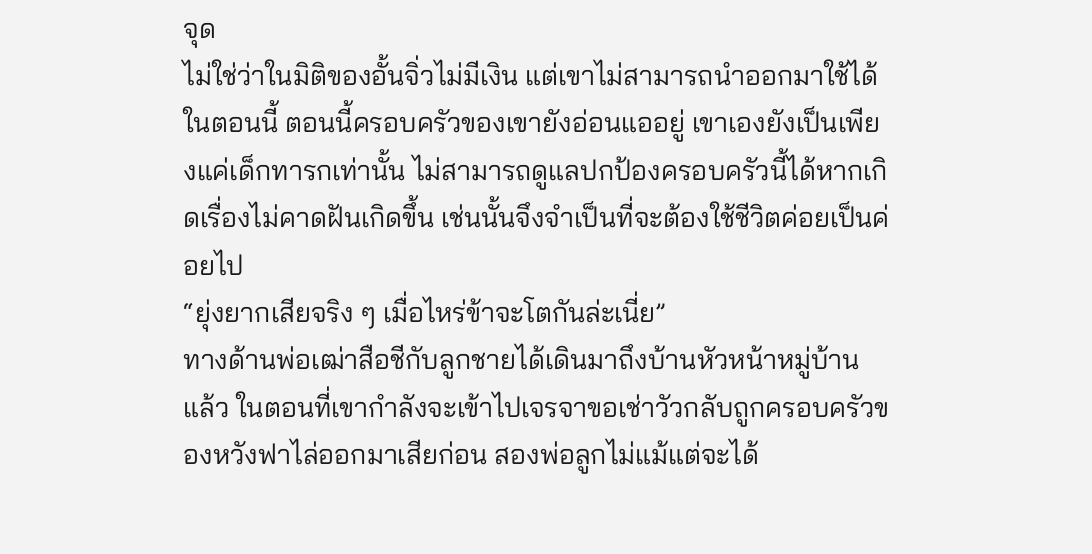จุด
ไม่ใช่ว่าในมิติของอั้นจิ่วไม่มีเงิน แต่เขาไม่สามารถนำออกมาใช้ได้ในตอนนี้ ตอนนี้ครอบครัวของเขายังอ่อนแออยู่ เขาเองยังเป็นเพียงแค่เด็กทารกเท่านั้น ไม่สามารถดูแลปกป้องครอบครัวนี้ได้หากเกิดเรื่องไม่คาดฝันเกิดขึ้น เช่นนั้นจึงจำเป็นที่จะต้องใช้ชีวิตค่อยเป็นค่อยไป
“ยุ่งยากเสียจริง ๆ เมื่อไหร่ข้าจะโตกันล่ะเนี่ย”
ทางด้านพ่อเฒ่าสือชีกับลูกชายได้เดินมาถึงบ้านหัวหน้าหมู่บ้านแล้ว ในตอนที่เขากำลังจะเข้าไปเจรจาขอเช่าวัวกลับถูกครอบครัวของหวังฟาไล่ออกมาเสียก่อน สองพ่อลูกไม่แม้แต่จะได้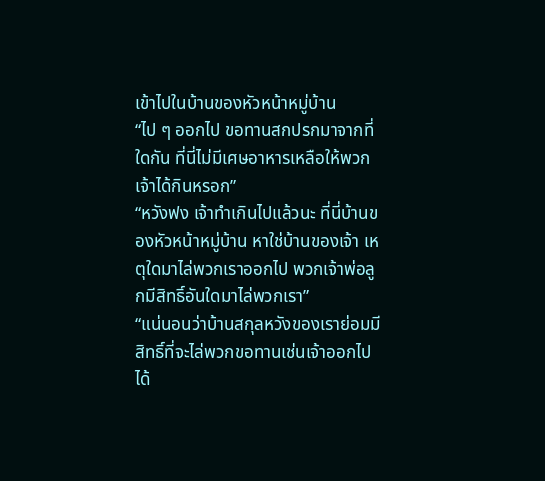เข้าไปในบ้านของหัวหน้าหมู่บ้าน
“ไป ๆ ออกไป ขอทานสกปรกมาจากที่ใดกัน ที่นี่ไม่มีเศษอาหารเหลือให้พวกเจ้าได้กินหรอก”
“หวังฟง เจ้าทำเกินไปแล้วนะ ที่นี่บ้านของหัวหน้าหมู่บ้าน หาใช่บ้านของเจ้า เหตุใดมาไล่พวกเราออกไป พวกเจ้าพ่อลูกมีสิทธิ์อันใดมาไล่พวกเรา”
“แน่นอนว่าบ้านสกุลหวังของเราย่อมมีสิทธิ์ที่จะไล่พวกขอทานเช่นเจ้าออกไปได้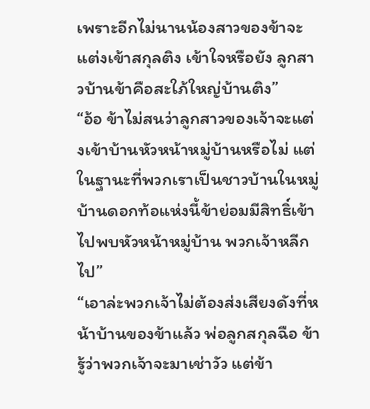เพราะอีกไม่นานน้องสาวของข้าจะแต่งเข้าสกุลติง เข้าใจหรือยัง ลูกสาวบ้านข้าคือสะใภ้ใหญ่บ้านติง”
“อ้อ ข้าไม่สนว่าลูกสาวของเจ้าจะแต่งเข้าบ้านหัวหน้าหมู่บ้านหรือไม่ แต่ในฐานะที่พวกเราเป็นชาวบ้านในหมู่บ้านดอกท้อแห่งนี้ข้าย่อมมีสิทธิ์เข้าไปพบหัวหน้าหมู่บ้าน พวกเจ้าหลีกไป”
“เอาล่ะพวกเจ้าไม่ต้องส่งเสียงดังที่หน้าบ้านของข้าแล้ว พ่อลูกสกุลฉือ ข้ารู้ว่าพวกเจ้าจะมาเช่าวัว แต่ข้า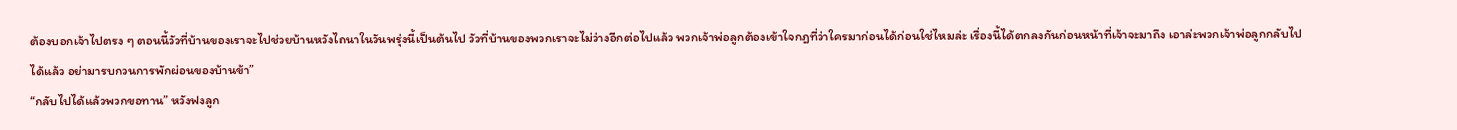ต้องบอกเจ้าไปตรง ๆ ตอนนี้วัวที่บ้านของเราจะไปช่วยบ้านหวังไถนาในวันพรุ่งนี้เป็นต้นไป วัวที่บ้านของพวกเราจะไม่ว่างอีกต่อไปแล้ว พวกเจ้าพ่อลูกต้องเข้าใจกฎที่ว่าใครมาก่อนได้ก่อนใช่ไหมล่ะ เรื่องนี้ได้ตกลงกันก่อนหน้าที่เจ้าจะมาถึง เอาล่ะพวกเจ้าพ่อลูกกลับไปได้แล้ว อย่ามารบกวนการพักผ่อนของบ้านข้า”
“กลับไปได้แล้วพวกขอทาน” หวังฟงลูก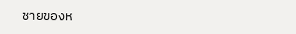ชายของห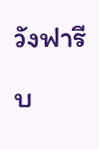วังฟารีบ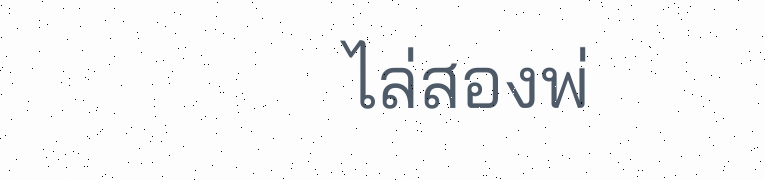ไล่สองพ่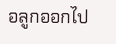อลูกออกไป